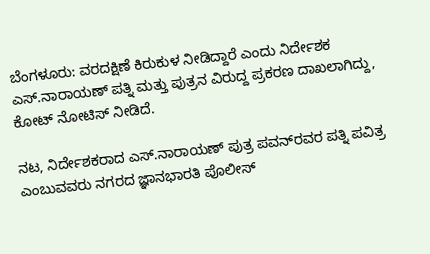ಬೆಂಗಳೂರು: ವರದಕ್ಷಿಣೆ ಕಿರುಕುಳ ನೀಡಿದ್ದಾರೆ ಎಂದು ನಿರ್ದೇಶಕ ಎಸ್.ನಾರಾಯಣ್‌ ಪತ್ನಿ ಮತ್ತು ಪುತ್ರನ ವಿರುದ್ದ ಪ್ರಕರಣ ದಾಖಲಾಗಿದ್ದು, ಕೋಟ್‌ ನೋಟಿಸ್‌ ನೀಡಿದೆ.

ನಟ, ನಿರ್ದೇಶಕರಾದ ಎಸ್.ನಾರಾಯಣ್‌ ಪುತ್ರ ಪವನ್‌ರವರ ಪತ್ನಿ ಪವಿತ್ರ ಎಂಬುವವರು ನಗರದ ಜ್ಞಾನಭಾರತಿ ಪೊಲೀಸ್‌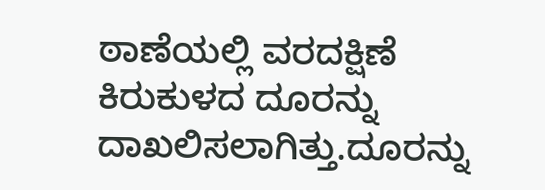ಠಾಣೆಯಲ್ಲಿ ವರದಕ್ಷಿಣೆ ಕಿರುಕುಳದ ದೂರನ್ನು ದಾಖಲಿಸಲಾಗಿತ್ತು.ದೂರನ್ನು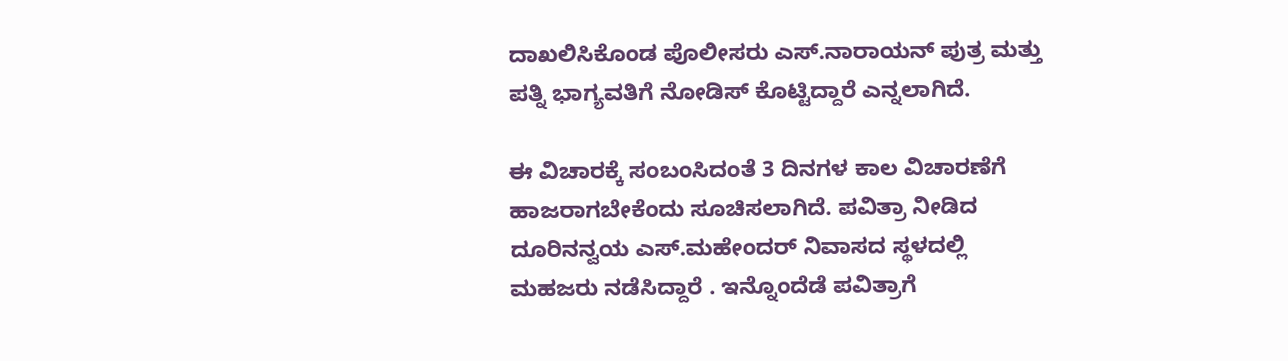ದಾಖಲಿಸಿಕೊಂಡ ಪೊಲೀಸರು ಎಸ್.ನಾರಾಯನ್‌ ಪುತ್ರ ಮತ್ತು ಪತ್ನಿ ಭಾಗ್ಯವತಿಗೆ ನೋಡಿಸ್‌ ಕೊಟ್ಟಿದ್ದಾರೆ ಎನ್ನಲಾಗಿದೆ.

ಈ ವಿಚಾರಕ್ಕೆ ಸಂಬಂಸಿದಂತೆ 3 ದಿನಗಳ ಕಾಲ ವಿಚಾರಣೆಗೆ ಹಾಜರಾಗಬೇಕೆಂದು ಸೂಚಿಸಲಾಗಿದೆ. ಪವಿತ್ರಾ ನೀಡಿದ ದೂರಿನನ್ವಯ ಎಸ್.ಮಹೇಂದರ್‌ ನಿವಾಸದ ಸ್ಥಳದಲ್ಲಿ ಮಹಜರು ನಡೆಸಿದ್ದಾರೆ . ಇನ್ನೊಂದೆಡೆ ಪವಿತ್ರಾಗೆ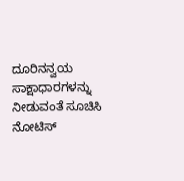ದೂರಿನನ್ವಯ ಸಾಕ್ಷಾಧಾರಗಳನ್ನು ನೀಡುವಂತೆ ಸೂಚಿಸಿ ನೋಟಿಸ್‌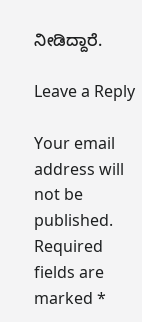ನೀಡಿದ್ದಾರೆ.

Leave a Reply

Your email address will not be published. Required fields are marked *